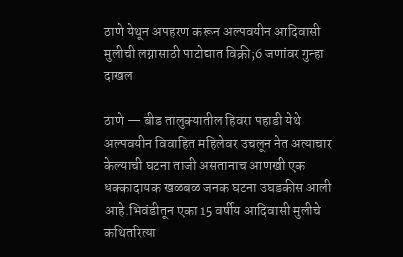ठाणे येथून अपहरण करून अल्पवयीन आदिवासी मुलीची लग्नासाठी पाटोद्यात विक्री;6 जणांवर गुन्हा दाखल

ठाणे — बीड तालुक्यातील हिवरा पहाडी येथे अल्पवयीन विवाहित महिलेवर उचलून नेत अत्याचार केल्याची घटना ताजी असतानाच आणखी एक धक्कादायक खळबळ जनक घटना उघडकीस आली आहे.भिवंडीतून एका 15 वर्षीय आदिवासी मुलीचे कथितरित्या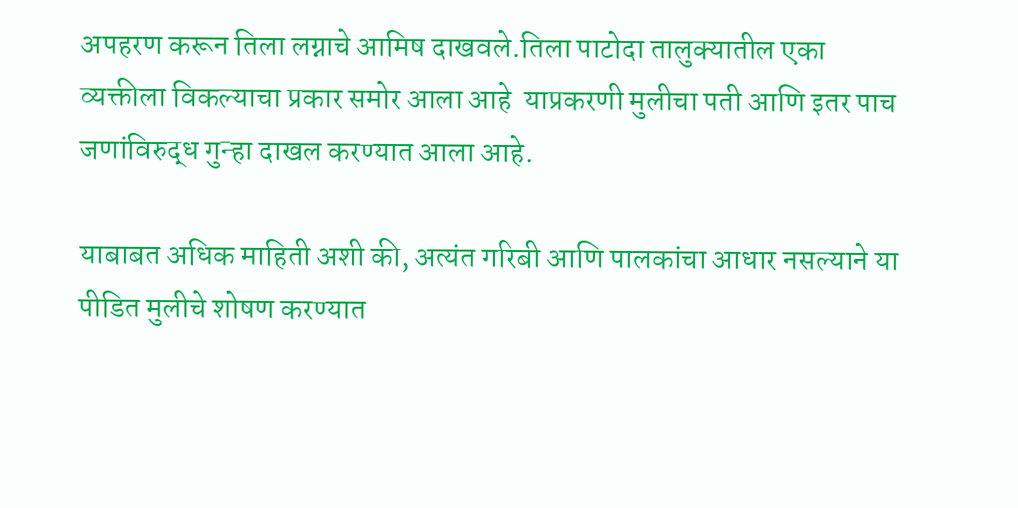अपहरण करून तिला लग्नाचे आमिष दाखवले.तिला पाटोदा तालुक्यातील एका व्यक्तीला विकल्याचा प्रकार समोर आला आहे ‌ याप्रकरणी मुलीचा पती आणि इतर पाच जणांविरुद्ध गुन्हा दाखल करण्यात आला आहे.

याबाबत अधिक माहिती अशी की, अत्यंत गरिबी आणि पालकांचा आधार नसल्याने या पीडित मुलीचे शोषण करण्यात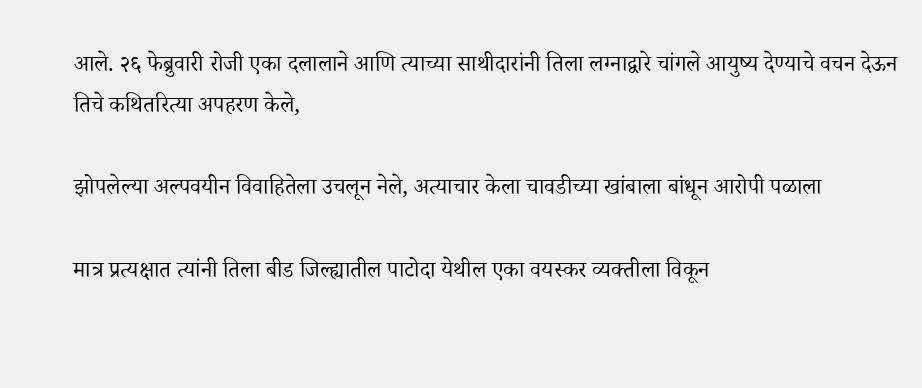आले. २६ फेब्रुवारी रोजी एका दलालाने आणि त्याच्या साथीदारांनी तिला लग्नाद्वारे चांगले आयुष्य देण्याचे वचन देऊन तिचे कथितरित्या अपहरण केले,

झोपलेल्या अल्पवयीन विवाहितेला उचलून नेले, अत्याचार केला चावडीच्या खांबाला बांधून आरोपी पळाला

मात्र प्रत्यक्षात त्यांनी तिला बीड जिल्ह्यातील पाटोदा येथील एका वयस्कर व्यक्तीला विकून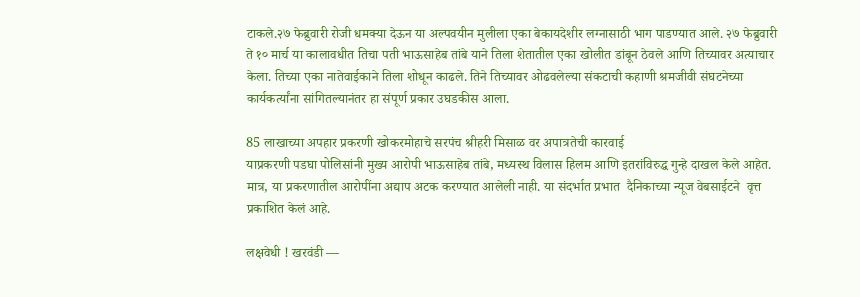टाकले.२७ फेब्रुवारी रोजी धमक्या देऊन या अल्पवयीन मुलीला एका बेकायदेशीर लग्नासाठी भाग पाडण्यात आले. २७ फेब्रुवारी ते १० मार्च या कालावधीत तिचा पती भाऊसाहेब तांबे याने तिला शेतातील एका खोलीत डांबून ठेवले आणि तिच्यावर अत्याचार केला. तिच्या एका नातेवाईकाने तिला शोधून काढले. तिने तिच्यावर ओढवलेल्या संकटाची कहाणी श्रमजीवी संघटनेच्या कार्यकर्त्यांना सांगितल्यानंतर हा संपूर्ण प्रकार उघडकीस आला.

85 लाखाच्या अपहार प्रकरणी खोकरमोहाचे सरपंच श्रीहरी मिसाळ वर अपात्रतेची कारवाई
याप्रकरणी पडघा पोलिसांनी मुख्य आरोपी भाऊसाहेब तांबे, मध्यस्थ विलास हिलम आणि इतरांविरुद्ध गुन्हे दाखल केले आहेत. मात्र, या प्रकरणातील आरोपींना अद्याप अटक करण्यात आलेली नाही‌. या संदर्भात प्रभात  दैनिकाच्या न्यूज वेबसाईटने  वृत्त प्रकाशित केलं आहे.

लक्षवेधी ! खरवंडी —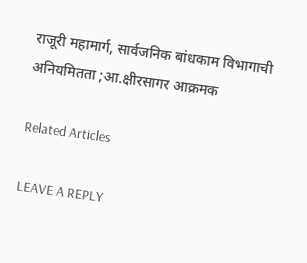राजूरी महामार्ग, सार्वजनिक बांधकाम विभागाची अनियमितता ;आ.क्षीरसागर आक्रमक

Related Articles

LEAVE A REPLY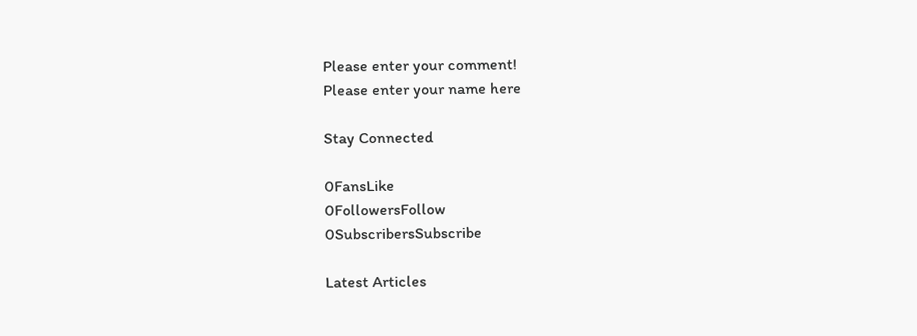Please enter your comment!
Please enter your name here

Stay Connected

0FansLike
0FollowersFollow
0SubscribersSubscribe

Latest Articles